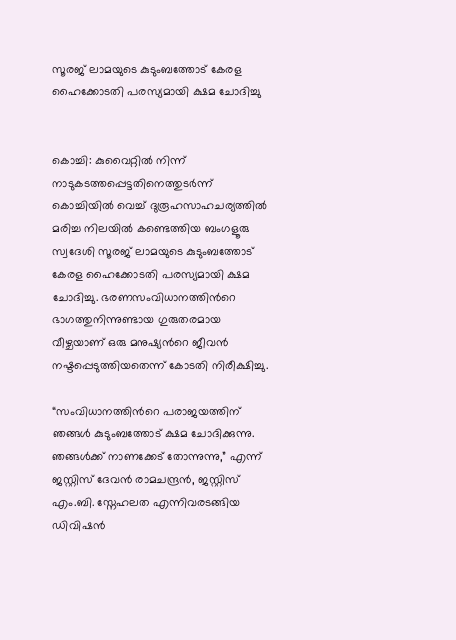സൂരജ് ലാമയുടെ കുടുംബത്തോട് കേരള ഹൈക്കോടതി പരസ്യമായി ക്ഷമ ചോദിച്ചു


കൊച്ചി: കുവൈറ്റിൽ നിന്ന് നാടുകടത്തപ്പെട്ടതിനെത്തുടർന്ന് കൊച്ചിയിൽ വെച്ച് ദുരൂഹസാഹചര്യത്തിൽ മരിച്ച നിലയിൽ കണ്ടെത്തിയ ബംഗളൂരു സ്വദേശി സൂരജ് ലാമയുടെ കുടുംബത്തോട് കേരള ഹൈക്കോടതി പരസ്യമായി ക്ഷമ ചോദിച്ചു. ഭരണസംവിധാനത്തിന്‍റെ ഭാഗത്തുനിന്നുണ്ടായ ഗുരുതരമായ വീഴ്ചയാണ് ഒരു മനുഷ്യന്‍റെ ജീവൻ നഷ്ടപ്പെടുത്തിയതെന്ന് കോടതി നിരീക്ഷിച്ചു.

“സംവിധാനത്തിന്‍റെ പരാജയത്തിന് ഞങ്ങൾ കുടുംബത്തോട് ക്ഷമ ചോദിക്കുന്നു. ഞങ്ങൾക്ക് നാണക്കേട് തോന്നുന്നു,” എന്ന് ജസ്റ്റിസ് ദേവൻ രാമചന്ദ്രൻ, ജസ്റ്റിസ് എം.ബി. സ്നേഹലത എന്നിവരടങ്ങിയ ഡിവിഷൻ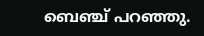ബെഞ്ച് പറഞ്ഞു.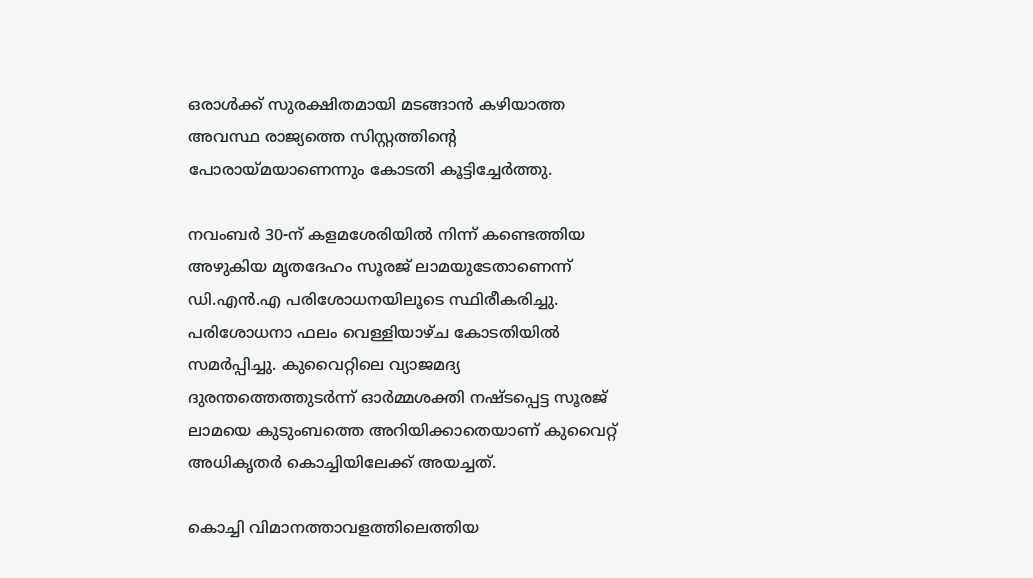ഒരാൾക്ക് സുരക്ഷിതമായി മടങ്ങാൻ കഴിയാത്ത അവസ്ഥ രാജ്യത്തെ സിസ്റ്റത്തിന്റെ പോരായ്മയാണെന്നും കോടതി കൂട്ടിച്ചേർത്തു.

നവംബർ 30-ന് കളമശേരിയിൽ നിന്ന് കണ്ടെത്തിയ അഴുകിയ മൃതദേഹം സൂരജ് ലാമയുടേതാണെന്ന് ഡി.എൻ.എ പരിശോധനയിലൂടെ സ്ഥിരീകരിച്ചു. പരിശോധനാ ഫലം വെള്ളിയാഴ്ച കോടതിയിൽ സമർപ്പിച്ചു. കുവൈറ്റിലെ വ്യാജമദ്യ ദുരന്തത്തെത്തുടർന്ന് ഓർമ്മശക്തി നഷ്ടപ്പെട്ട സൂരജ് ലാമയെ കുടുംബത്തെ അറിയിക്കാതെയാണ് കുവൈറ്റ് അധികൃതർ കൊച്ചിയിലേക്ക് അയച്ചത്.

കൊച്ചി വിമാനത്താവളത്തിലെത്തിയ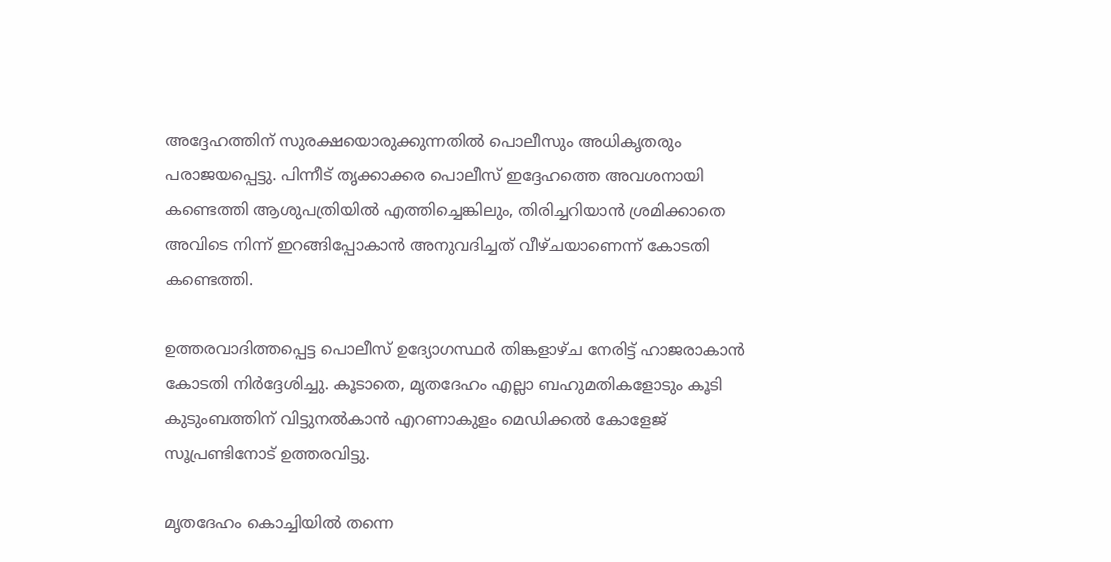അദ്ദേഹത്തിന് സുരക്ഷയൊരുക്കുന്നതിൽ പൊലീസും അധികൃതരും പരാജയപ്പെട്ടു. പിന്നീട് തൃക്കാക്കര പൊലീസ് ഇദ്ദേഹത്തെ അവശനായി കണ്ടെത്തി ആശുപത്രിയിൽ എത്തിച്ചെങ്കിലും, തിരിച്ചറിയാൻ ശ്രമിക്കാതെ അവിടെ നിന്ന് ഇറങ്ങിപ്പോകാൻ അനുവദിച്ചത് വീഴ്ചയാണെന്ന് കോടതി കണ്ടെത്തി.

ഉത്തരവാദിത്തപ്പെട്ട പൊലീസ് ഉദ്യോഗസ്ഥർ തിങ്കളാഴ്ച നേരിട്ട് ഹാജരാകാൻ കോടതി നിർദ്ദേശിച്ചു. കൂടാതെ, മൃതദേഹം എല്ലാ ബഹുമതികളോടും കൂടി കുടുംബത്തിന് വിട്ടുനൽകാൻ എറണാകുളം മെഡിക്കൽ കോളേജ് സൂപ്രണ്ടിനോട് ഉത്തരവിട്ടു.

മൃതദേഹം കൊച്ചിയിൽ തന്നെ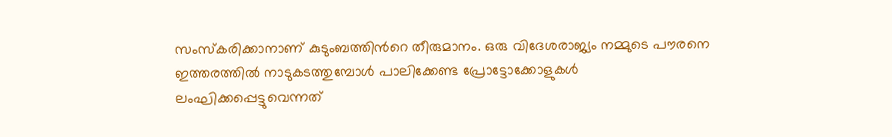സംസ്കരിക്കാനാണ് കുടുംബത്തിന്‍റെ തീരുമാനം. ഒരു വിദേശരാജ്യം നമ്മുടെ പൗരനെ ഇത്തരത്തിൽ നാടുകടത്തുമ്പോൾ പാലിക്കേണ്ട പ്രോട്ടോക്കോളുകൾ ലംഘിക്കപ്പെട്ടുവെന്നത്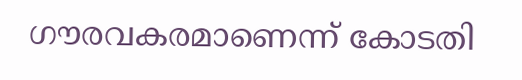ഗൗരവകരമാണെന്ന് കോടതി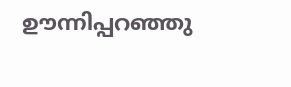ഊന്നിപ്പറഞ്ഞു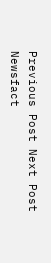Previous Post Next Post
Newsfact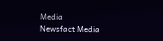Media
Newsfact Media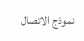نموذج الاتصال